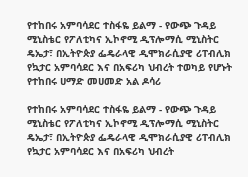የተከበሩ አምባሳደር ተስፋዬ ይልማ - የውጭ ጉዳይ ሚኒስቴር የፖለቲካና ኢኮኖሚ ዲፕሎማሲ ሚኒስትር ዴኤታ፣ በኢትዮጵያ ፌዴራላዊ ዲሞክራሲያዊ ሪፐብሊክ የኳታር አምባሳደር እና በአፍሪካ ህብረት ተወካይ የሆኑት የተከበሩ ሀማድ መሀመድ አል ዶሳሪ

የተከበሩ አምባሳደር ተስፋዬ ይልማ - የውጭ ጉዳይ ሚኒስቴር የፖለቲካና ኢኮኖሚ ዲፕሎማሲ ሚኒስትር ዴኤታ፣ በኢትዮጵያ ፌዴራላዊ ዲሞክራሲያዊ ሪፐብሊክ የኳታር አምባሳደር እና በአፍሪካ ህብረት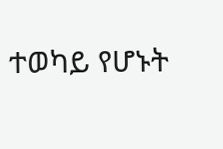ተወካይ የሆኑት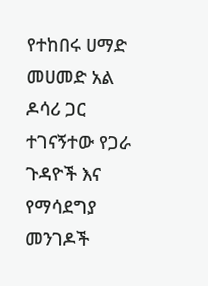የተከበሩ ሀማድ መሀመድ አል ዶሳሪ ጋር ተገናኝተው የጋራ ጉዳዮች እና የማሳደግያ መንገዶች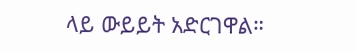ላይ ውይይት አድርገዋል።